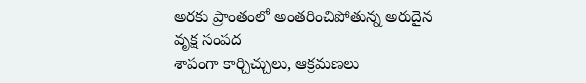అరకు ప్రాంతంలో అంతరించిపోతున్న అరుదైన వృక్ష సంపద
శాపంగా కార్చిచ్చులు, ఆక్రమణలు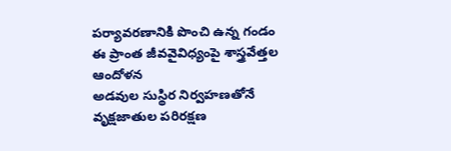పర్యావరణానికి పొంచి ఉన్న గండం
ఈ ప్రాంత జీవవైవిధ్యంపై శాస్త్రవేత్తల ఆందోళన
అడవుల సుస్థిర నిర్వహణతోనే వృక్షజాతుల పరిరక్షణ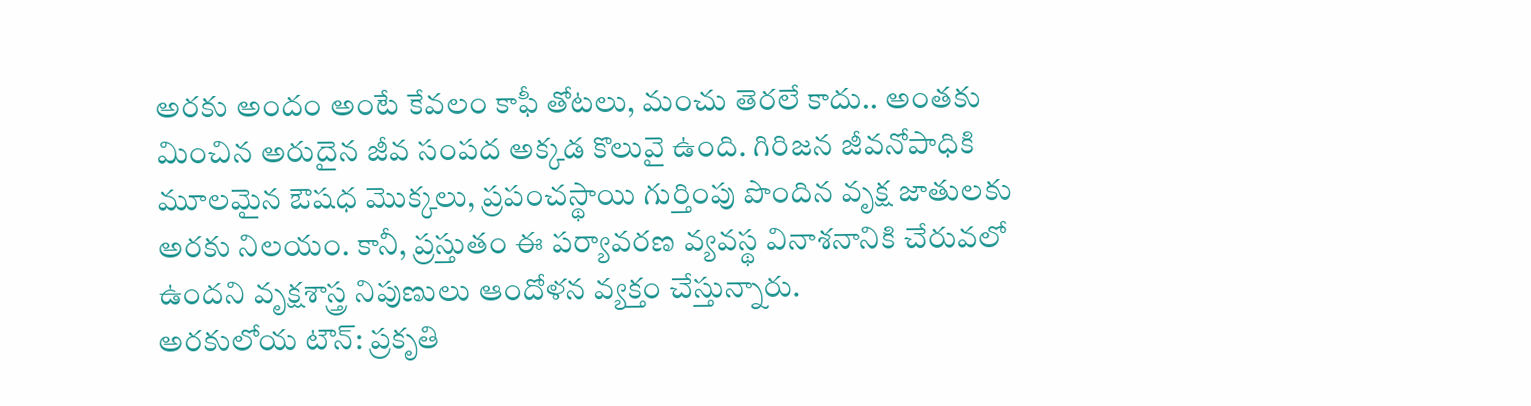అరకు అందం అంటే కేవలం కాఫీ తోటలు, మంచు తెరలే కాదు.. అంతకు మించిన అరుదైన జీవ సంపద అక్కడ కొలువై ఉంది. గిరిజన జీవనోపాధికి మూలమైన ఔషధ మొక్కలు, ప్రపంచస్థాయి గుర్తింపు పొందిన వృక్ష జాతులకు అరకు నిలయం. కానీ, ప్రస్తుతం ఈ పర్యావరణ వ్యవస్థ వినాశనానికి చేరువలో ఉందని వృక్షశాస్త్ర నిపుణులు ఆందోళన వ్యక్తం చేస్తున్నారు.
అరకులోయ టౌన్: ప్రకృతి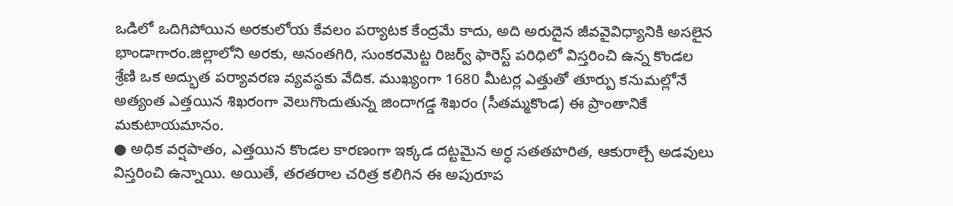ఒడిలో ఒదిగిపోయిన అరకులోయ కేవలం పర్యాటక కేంద్రమే కాదు, అది అరుదైన జీవవైవిధ్యానికి అసలైన భాండాగారం.జిల్లాలోని అరకు, అనంతగిరి, సుంకరమెట్ట రిజర్వ్ ఫారెస్ట్ పరిధిలో విస్తరించి ఉన్న కొండల శ్రేణి ఒక అద్భుత పర్యావరణ వ్యవస్థకు వేదిక. ముఖ్యంగా 1680 మీటర్ల ఎత్తుతో తూర్పు కనుమల్లోనే అత్యంత ఎత్తయిన శిఖరంగా వెలుగొందుతున్న జిందాగడ్డ శిఖరం (సీతమ్మకొండ) ఈ ప్రాంతానికే మకుటాయమానం.
● అధిక వర్షపాతం, ఎత్తయిన కొండల కారణంగా ఇక్కడ దట్టమైన అర్ధ సతతహరిత, ఆకురాల్చే అడవులు విస్తరించి ఉన్నాయి. అయితే, తరతరాల చరిత్ర కలిగిన ఈ అపురూప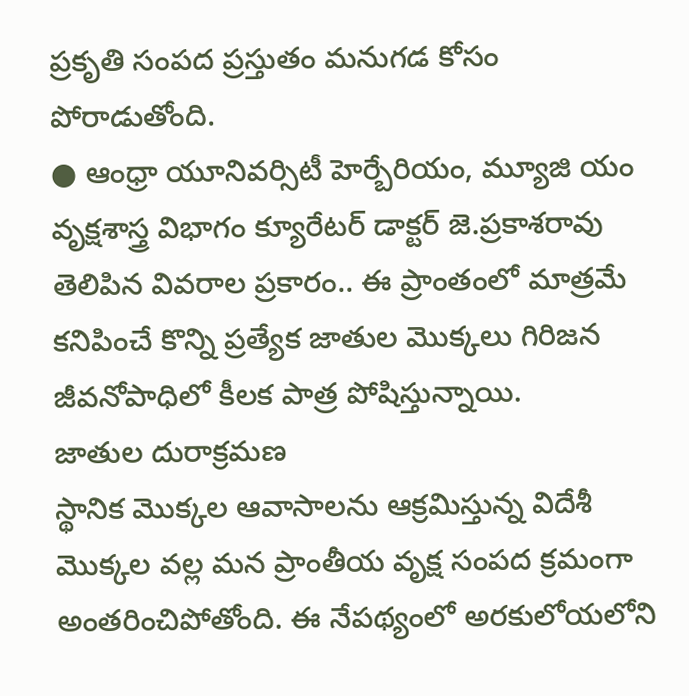ప్రకృతి సంపద ప్రస్తుతం మనుగడ కోసం పోరాడుతోంది.
● ఆంధ్రా యూనివర్సిటీ హెర్బేరియం, మ్యూజి యం వృక్షశాస్త్ర విభాగం క్యూరేటర్ డాక్టర్ జె.ప్రకాశరావు తెలిపిన వివరాల ప్రకారం.. ఈ ప్రాంతంలో మాత్రమే కనిపించే కొన్ని ప్రత్యేక జాతుల మొక్కలు గిరిజన జీవనోపాధిలో కీలక పాత్ర పోషిస్తున్నాయి.
జాతుల దురాక్రమణ
స్థానిక మొక్కల ఆవాసాలను ఆక్రమిస్తున్న విదేశీ మొక్కల వల్ల మన ప్రాంతీయ వృక్ష సంపద క్రమంగా అంతరించిపోతోంది. ఈ నేపథ్యంలో అరకులోయలోని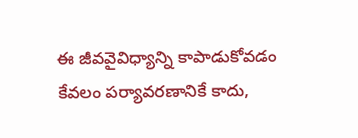ఈ జీవవైవిధ్యాన్ని కాపాడుకోవడం కేవలం పర్యావరణానికే కాదు,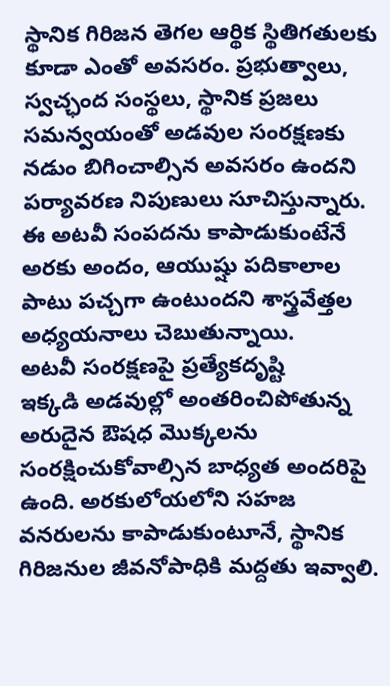స్థానిక గిరిజన తెగల ఆర్థిక స్థితిగతులకు కూడా ఎంతో అవసరం. ప్రభుత్వాలు, స్వచ్ఛంద సంస్థలు, స్థానిక ప్రజలు సమన్వయంతో అడవుల సంరక్షణకు నడుం బిగించాల్సిన అవసరం ఉందని పర్యావరణ నిపుణులు సూచిస్తున్నారు. ఈ అటవీ సంపదను కాపాడుకుంటేనే అరకు అందం, ఆయుష్షు పదికాలాల పాటు పచ్చగా ఉంటుందని శాస్త్రవేత్తల అధ్యయనాలు చెబుతున్నాయి.
అటవీ సంరక్షణపై ప్రత్యేకదృష్టి
ఇక్కడి అడవుల్లో అంతరించిపోతున్న అరుదైన ఔషధ మొక్కలను సంరక్షించుకోవాల్సిన బాధ్యత అందరిపై ఉంది. అరకులోయలోని సహజ వనరులను కాపాడుకుంటూనే, స్థానిక గిరిజనుల జీవనోపాధికి మద్దతు ఇవ్వాలి.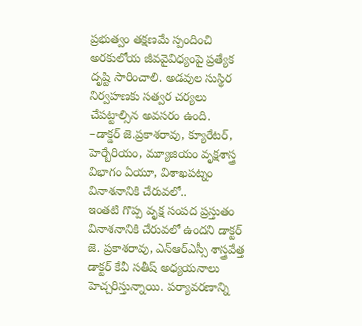ప్రభుత్వం తక్షణమే స్పందించి అరకులోయ జీవవైవిధ్యంపై ప్రత్యేక దృష్టి సారించాలి. అడవుల సుస్థిర నిర్వహణకు సత్వర చర్యలు చేపట్టాల్సిన అవసరం ఉంది.
–డాక్డర్ జె.ప్రకాశరావు, క్యూరేటర్, హెర్బేరియం, మ్యూజియం వృక్షశాస్త్ర విభాగం ఏయూ, విశాఖపట్నం
వినాశనానికి చేరువలో..
ఇంతటి గొప్ప వృక్ష సంపద ప్రస్తుతం వినాశనానికి చేరువలో ఉందని డాక్టర్ జె. ప్రకాశరావు, ఎన్ఆర్ఎస్సీ శాస్త్రవేత్త డాక్టర్ కేవీ సతీష్ అధ్యయనాలు హెచ్చరిస్తున్నాయి. పర్యావరణాన్ని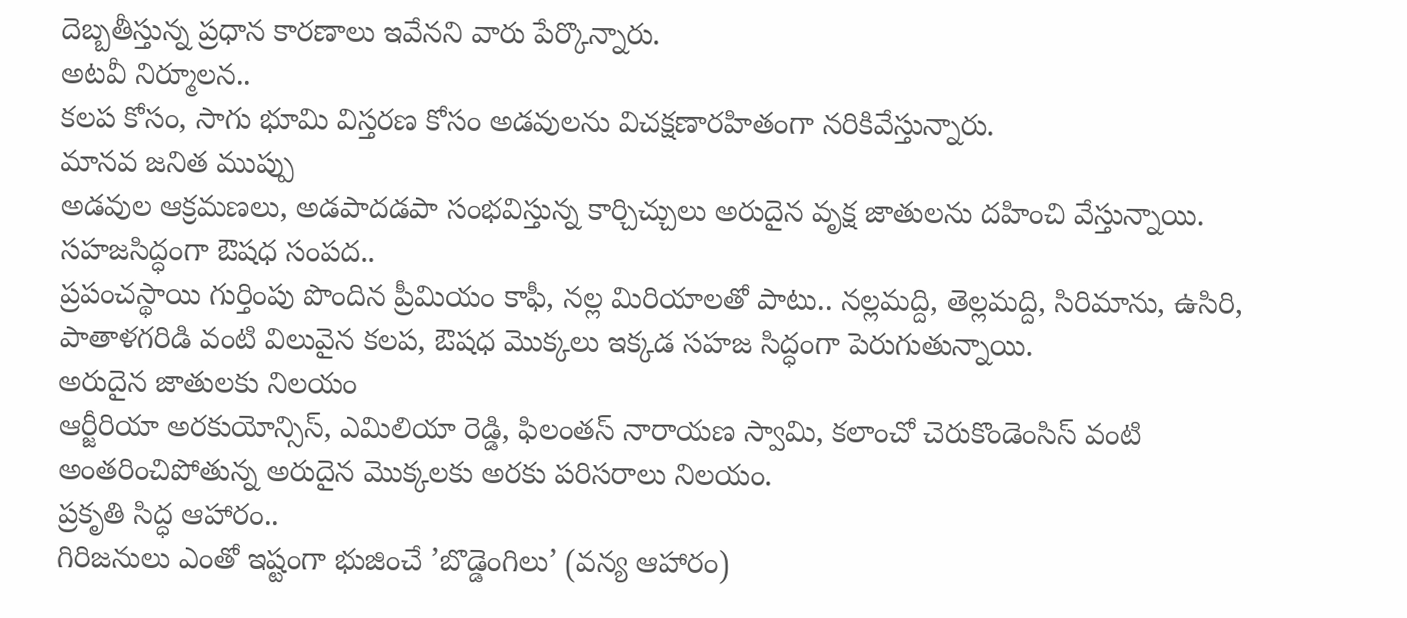దెబ్బతీస్తున్న ప్రధాన కారణాలు ఇవేనని వారు పేర్కొన్నారు.
అటవీ నిర్మూలన..
కలప కోసం, సాగు భూమి విస్తరణ కోసం అడవులను విచక్షణారహితంగా నరికివేస్తున్నారు.
మానవ జనిత ముప్పు
అడవుల ఆక్రమణలు, అడపాదడపా సంభవిస్తున్న కార్చిచ్చులు అరుదైన వృక్ష జాతులను దహించి వేస్తున్నాయి.
సహజసిద్ధంగా ఔషధ సంపద..
ప్రపంచస్థాయి గుర్తింపు పొందిన ప్రీమియం కాఫీ, నల్ల మిరియాలతో పాటు.. నల్లమద్ది, తెల్లమద్ది, సిరిమాను, ఉసిరి, పాతాళగరిడి వంటి విలువైన కలప, ఔషధ మొక్కలు ఇక్కడ సహజ సిద్ధంగా పెరుగుతున్నాయి.
అరుదైన జాతులకు నిలయం
ఆర్జీరియా అరకుయోన్సిస్, ఎమిలియా రెడ్డి, ఫిలంతస్ నారాయణ స్వామి, కలాంచో చెరుకొండెంసిస్ వంటి అంతరించిపోతున్న అరుదైన మొక్కలకు అరకు పరిసరాలు నిలయం.
ప్రకృతి సిద్ధ ఆహారం..
గిరిజనులు ఎంతో ఇష్టంగా భుజించే ’బొడ్డెంగిలు’ (వన్య ఆహారం)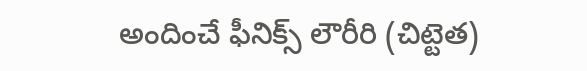అందించే ఫీనిక్స్ లౌరీరి (చిట్టెత)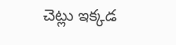చెట్లు ఇక్కడ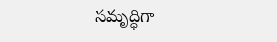సమృద్ధిగా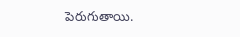పెరుగుతాయి.